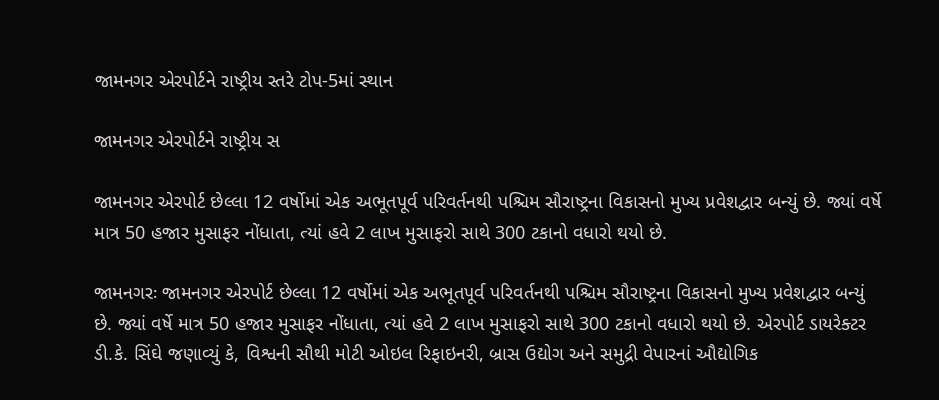જામનગર એરપોર્ટને રાષ્ટ્રીય સ્તરે ટોપ-5માં સ્થાન

જામનગર એરપોર્ટને રાષ્ટ્રીય સ

જામનગર એરપોર્ટ છેલ્લા 12 વર્ષોમાં એક અભૂતપૂર્વ પરિવર્તનથી પશ્ચિમ સૌરાષ્ટ્રના વિકાસનો મુખ્ય પ્રવેશદ્વાર બન્યું છે. જ્યાં વર્ષે માત્ર 50 હજાર મુસાફર નોંધાતા, ત્યાં હવે 2 લાખ મુસાફરો સાથે 300 ટકાનો વધારો થયો છે.

જામનગરઃ જામનગર એરપોર્ટ છેલ્લા 12 વર્ષોમાં એક અભૂતપૂર્વ પરિવર્તનથી પશ્ચિમ સૌરાષ્ટ્રના વિકાસનો મુખ્ય પ્રવેશદ્વાર બન્યું છે. જ્યાં વર્ષે માત્ર 50 હજાર મુસાફર નોંધાતા, ત્યાં હવે 2 લાખ મુસાફરો સાથે 300 ટકાનો વધારો થયો છે. એરપોર્ટ ડાયરેક્ટર ડી.કે. સિંઘે જણાવ્યું કે, વિશ્વની સૌથી મોટી ઓઇલ રિફાઇનરી, બ્રાસ ઉદ્યોગ અને સમુદ્રી વેપારનાં ઔદ્યોગિક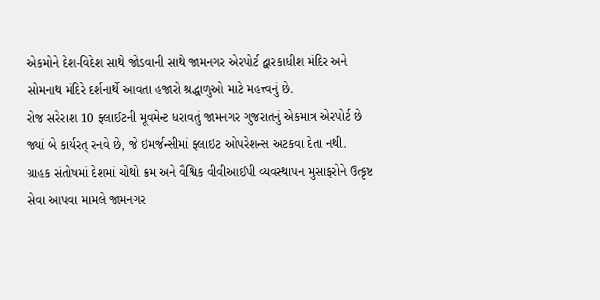એકમોને દેશ-વિદેશ સાથે જોડવાની સાથે જામનગર એરપોર્ટ દ્વારકાધીશ મંદિર અને સોમનાથ મંદિરે દર્શનાર્થે આવતા હજારો શ્રદ્ધાળુઓ માટે મહત્ત્વનું છે.
રોજ સરેરાશ 10 ફ્લાઈટની મૂવમેન્ટ ધરાવતું જામનગર ગુજરાતનું એકમાત્ર એરપોર્ટ છે જ્યાં બે કાર્યરત્ રનવે છે, જે ઇમર્જન્સીમાં ફ્લાઇટ ઓપરેશન્સ અટકવા દેતા નથી. ગ્રાહક સંતોષમાં દેશમાં ચોથો ક્રમ અને વૈશ્વિક વીવીઆઈપી વ્યવસ્થાપન મુસાફરોને ઉત્કૃષ્ટ સેવા આપવા મામલે જામનગર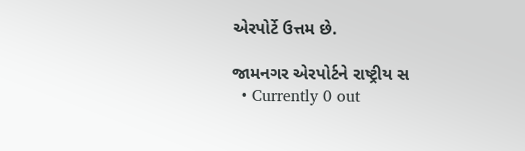એરપોર્ટે ઉત્તમ છે.

જામનગર એરપોર્ટને રાષ્ટ્રીય સ
  • Currently 0 out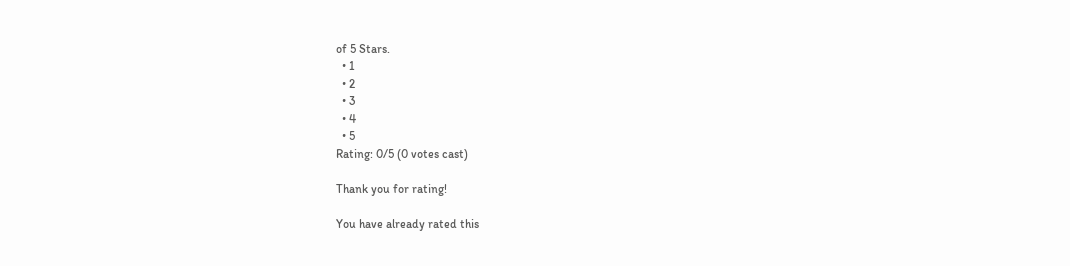of 5 Stars.
  • 1
  • 2
  • 3
  • 4
  • 5
Rating: 0/5 (0 votes cast)

Thank you for rating!

You have already rated this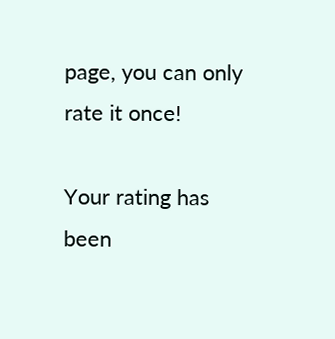page, you can only rate it once!

Your rating has been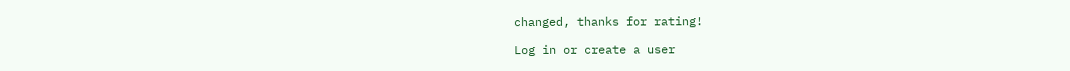changed, thanks for rating!

Log in or create a user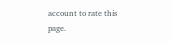account to rate this page.